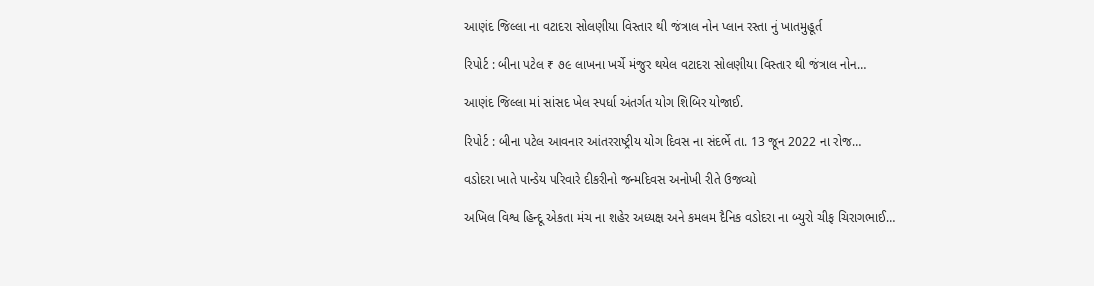આણંદ જિલ્લા ના વટાદરા સોલણીયા વિસ્તાર થી જંત્રાલ નોન પ્લાન રસ્તા નું ખાતમુહૂર્ત

રિપોર્ટ : બીના પટેલ ₹ ૭૯ લાખના ખર્ચે મંજુર થયેલ વટાદરા સોલણીયા વિસ્તાર થી જંત્રાલ નોન…

આણંદ જિલ્લા માં સાંસદ ખેલ સ્પર્ધા અંતર્ગત યોગ શિબિર યોજાઈ.

રિપોર્ટ : બીના પટેલ આવનાર આંતરરાષ્ટ્રીય યોગ દિવસ ના સંદર્ભે તા. 13 જૂન 2022 ના રોજ…

વડોદરા ખાતે પાન્ડેય પરિવારે દીકરીનો જન્મદિવસ અનોખી રીતે ઉજવ્યો

અખિલ વિશ્વ હિન્દૂ એકતા મંચ ના શહેર અધ્યક્ષ અને કમલમ દૈનિક વડોદરા ના બ્યુરો ચીફ ચિરાગભાઈ…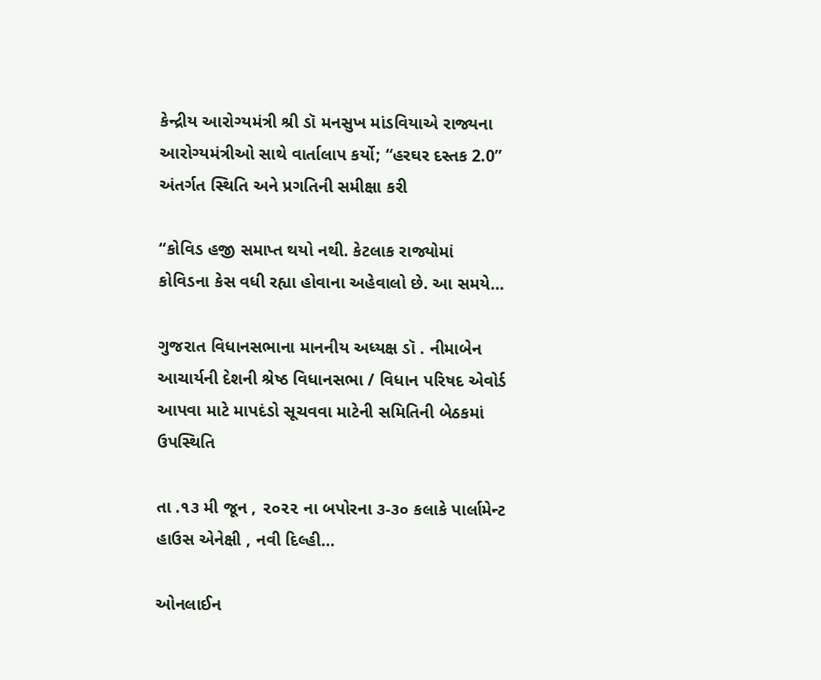કેન્દ્રીય આરોગ્યમંત્રી શ્રી ડૉ મનસુખ માંડવિયાએ રાજ્યના આરોગ્યમંત્રીઓ સાથે વાર્તાલાપ કર્યો; “હરઘર દસ્તક 2.0” અંતર્ગત સ્થિતિ અને પ્રગતિની સમીક્ષા કરી

“કોવિડ હજી સમાપ્ત થયો નથી. કેટલાક રાજ્યોમાં કોવિડના કેસ વધી રહ્યા હોવાના અહેવાલો છે. આ સમયે…

ગુજરાત વિધાનસભાના માનનીય અધ્યક્ષ ડૉ . નીમાબેન આચાર્યની દેશની શ્રેષ્ઠ વિધાનસભા / વિધાન પરિષદ એવોર્ડ આપવા માટે માપદંડો સૂચવવા માટેની સમિતિની બેઠકમાં ઉપસ્થિતિ

તા .૧૩ મી જૂન , ૨૦૨૨ ના બપોરના ૩-૩૦ કલાકે પાર્લામેન્ટ હાઉસ એનેક્ષી , નવી દિલ્હી…

ઓનલાઈન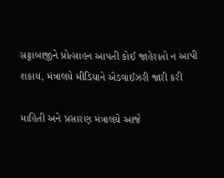સટ્ટાબાજીને પ્રોત્સાહન આપતી કોઈ જાહેરાતો ન આપી શકાય, મંત્રાલયે મીડિયાને એડવાઈઝરી જારી કરી

માહિતી અને પ્રસારણ મંત્રાલયે આજે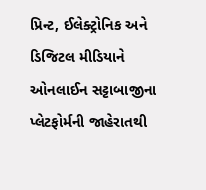પ્રિન્ટ, ઈલેક્ટ્રોનિક અને ડિજિટલ મીડિયાને ઓનલાઈન સટ્ટાબાજીના પ્લેટફોર્મની જાહેરાતથી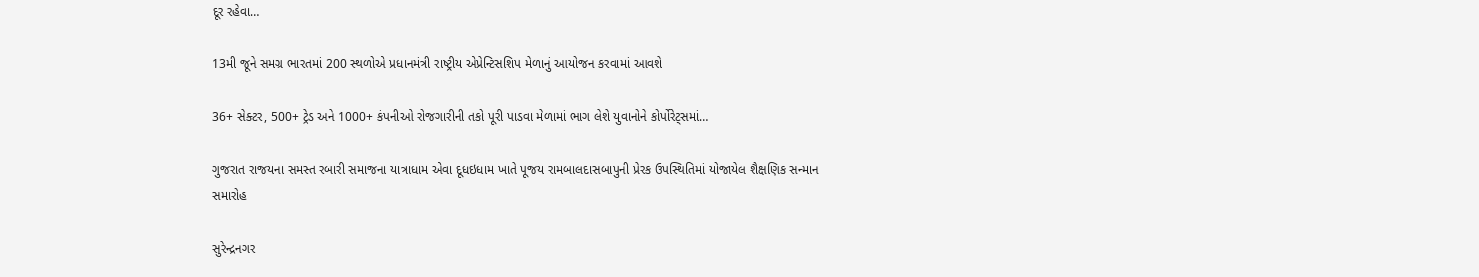દૂર રહેવા…

13મી જૂને સમગ્ર ભારતમાં 200 સ્થળોએ પ્રધાનમંત્રી રાષ્ટ્રીય એપ્રેન્ટિસશિપ મેળાનું આયોજન કરવામાં આવશે

36+ સેક્ટર, 500+ ટ્રેડ અને 1000+ કંપનીઓ રોજગારીની તકો પૂરી પાડવા મેળામાં ભાગ લેશે યુવાનોને કોર્પોરેટ્સમાં…

ગુજરાત રાજયના સમસ્ત રબારી સમાજના યાત્રાધામ એવા દૂધઇધામ ખાતે પૂજય રામબાલદાસબાપુની પ્રેરક ઉપસ્થિતિમાં યોજાયેલ શૈક્ષણિક સન્માન સમારોહ

સુરેન્દ્રનગર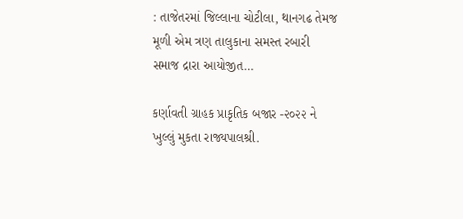: તાજેતરમાં જિલ્લાના ચોટીલા, થાનગઢ તેમજ મૂળી એમ ત્રણ તાલુકાના સમસ્ત રબારી સમાજ દ્રારા આયોજીત…

કર્ણાવતી ગ્રાહક પ્રાકૃતિક બજાર -૨૦૨૨ ને ખુલ્લું મુકતા રાજ્યપાલશ્રી.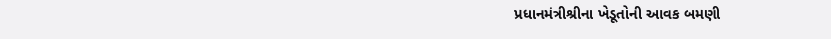પ્રધાનમંત્રીશ્રીના ખેડૂતોની આવક બમણી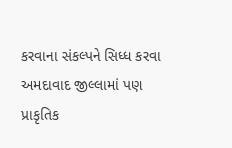કરવાના સંકલ્પને સિધ્ધ કરવા અમદાવાદ જીલ્લામાં પણ પ્રાકૃતિક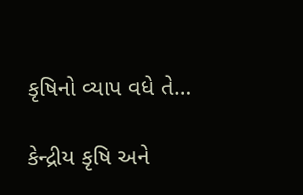કૃષિનો વ્યાપ વધે તે…

કેન્દ્રીય કૃષિ અને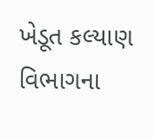ખેડૂત કલ્યાણ વિભાગના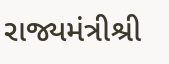રાજ્યમંત્રીશ્રી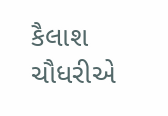કૈલાશ ચૌધરીએ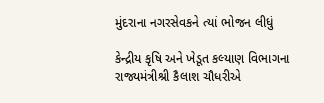મુંદરાના નગરસેવકને ત્યાં ભોજન લીધું

કેન્દ્રીય કૃષિ અને ખેડૂત કલ્યાણ વિભાગના રાજ્યમંત્રીશ્રી કૈલાશ ચૌધરીએ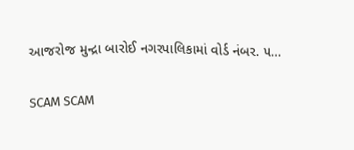આજરોજ મુન્દ્રા બારોઈ નગરપાલિકામાં વોર્ડ નંબર. ૫…

SCAM SCAM